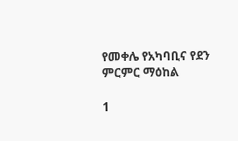የመቀሌ የአካባቢና የደን ምርምር ማዕከል

1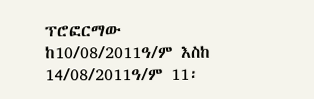ፕሮፎርማው ከ10/08/2011ዓ/ም እስከ 14/08/2011ዓ/ም 11፡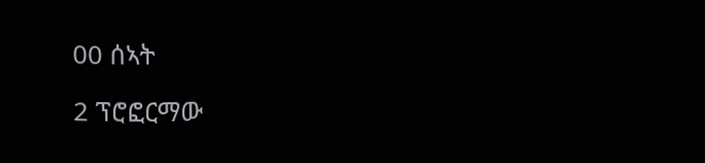00 ሰኣት

2 ፕሮፎርማው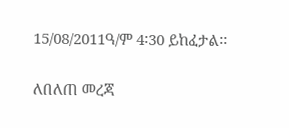15/08/2011ዓ/ም 4፡30 ይከፈታል፡፡

ለበለጠ መረጃ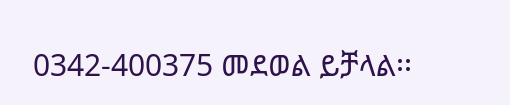0342-400375 መደወል ይቻላል፡፡